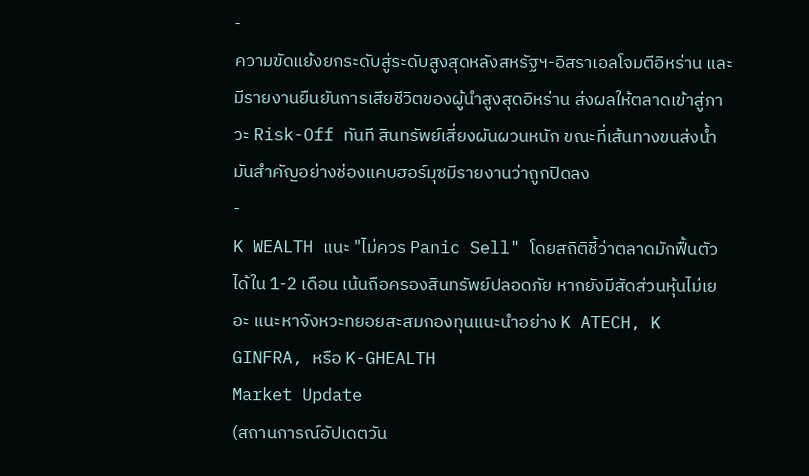-
ความขัดแย้งยกระดับสู่ระดับสูงสุดหลังสหรัฐฯ-อิสราเอลโจมตีอิหร่าน และมีรายงานยืนยันการเสียชีวิตของผู้นำสูงสุดอิหร่าน ส่งผลให้ตลาดเข้าสู่ภาวะ Risk-Off ทันที สินทรัพย์เสี่ยงผันผวนหนัก ขณะที่เส้นทางขนส่งน้ำมันสำคัญอย่างช่องแคบฮอร์มุซมีรายงานว่าถูกปิดลง
-
K WEALTH แนะ "ไม่ควร Panic Sell" โดยสถิติชี้ว่าตลาดมักฟื้นตัวได้ใน 1-2 เดือน เน้นถือครองสินทรัพย์ปลอดภัย หากยังมีสัดส่วนหุ้นไม่เยอะ แนะหาจังหวะทยอยสะสมกองทุนแนะนำอย่าง K ATECH, K GINFRA, หรือ K-GHEALTH
Market Update
(สถานการณ์อัปเดตวัน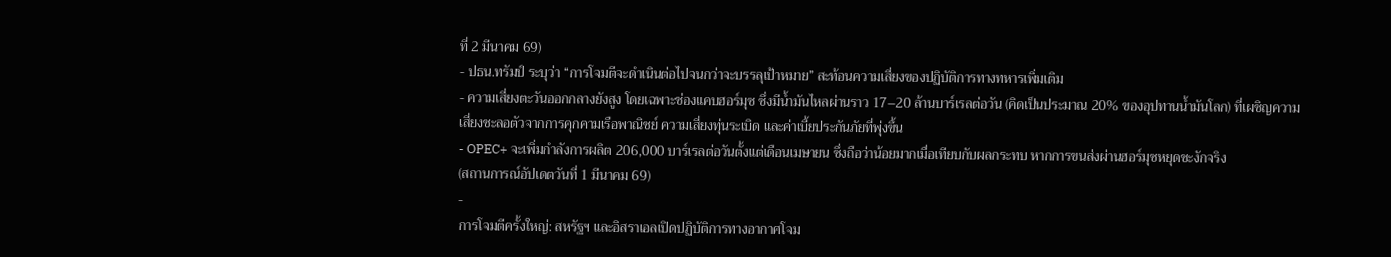ที่ 2 มีนาคม 69)
- ปธน.ทรัมป์ ระบุว่า “การโจมตีจะดำเนินต่อไปจนกว่าจะบรรลุเป้าหมาย” สะท้อนความเสี่ยงของปฏิบัติการทางทหารเพิ่มเติม
- ความเสี่ยงตะวันออกกลางยังสูง โดยเฉพาะช่องแคบฮอร์มุซ ซึ่งมีน้ำมันไหลผ่านราว 17–20 ล้านบาร์เรลต่อวัน (คิดเป็นประมาณ 20% ของอุปทานน้ำมันโลก) ที่เผชิญความเสี่ยงชะลอตัวจากการคุกคามเรือพาณิชย์ ความเสี่ยงทุ่นระเบิด และค่าเบี้ยประกันภัยที่พุ่งขึ้น
- OPEC+ จะเพิ่มกำลังการผลิต 206,000 บาร์เรลต่อวันตั้งแต่เดือนเมษายน ซึ่งถือว่าน้อยมากเมื่อเทียบกับผลกระทบ หากการขนส่งผ่านฮอร์มุซหยุดชะงักจริง
(สถานการณ์อัปเดตวันที่ 1 มีนาคม 69)
-
การโจมตีครั้งใหญ่: สหรัฐฯ และอิสราเอลเปิดปฏิบัติการทางอากาศโจม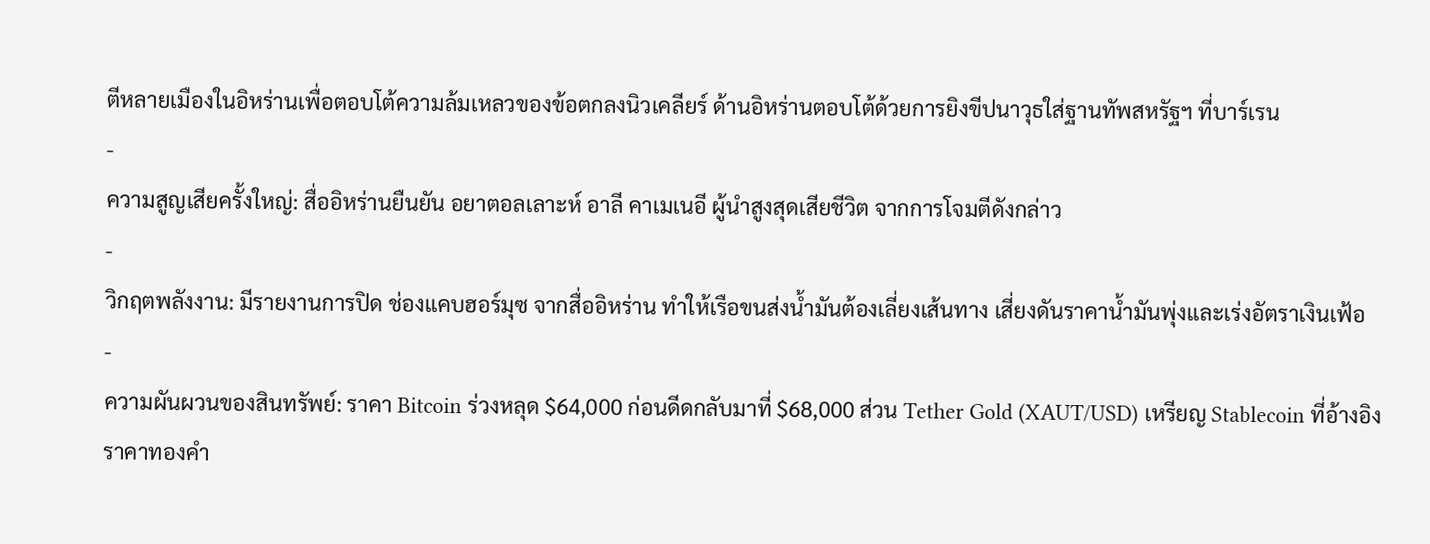ตีหลายเมืองในอิหร่านเพื่อตอบโต้ความล้มเหลวของข้อตกลงนิวเคลียร์ ด้านอิหร่านตอบโต้ด้วยการยิงขีปนาวุธใส่ฐานทัพสหรัฐฯ ที่บาร์เรน
-
ความสูญเสียครั้งใหญ่: สื่ออิหร่านยืนยัน อยาตอลเลาะห์ อาลี คาเมเนอี ผู้นำสูงสุดเสียชีวิต จากการโจมตีดังกล่าว
-
วิกฤตพลังงาน: มีรายงานการปิด ช่องแคบฮอร์มุซ จากสื่ออิหร่าน ทำให้เรือขนส่งน้ำมันต้องเลี่ยงเส้นทาง เสี่ยงดันราคาน้ำมันพุ่งและเร่งอัตราเงินเฟ้อ
-
ความผันผวนของสินทรัพย์: ราคา Bitcoin ร่วงหลุด $64,000 ก่อนดีดกลับมาที่ $68,000 ส่วน Tether Gold (XAUT/USD) เหรียญ Stablecoin ที่อ้างอิงราคาทองคำ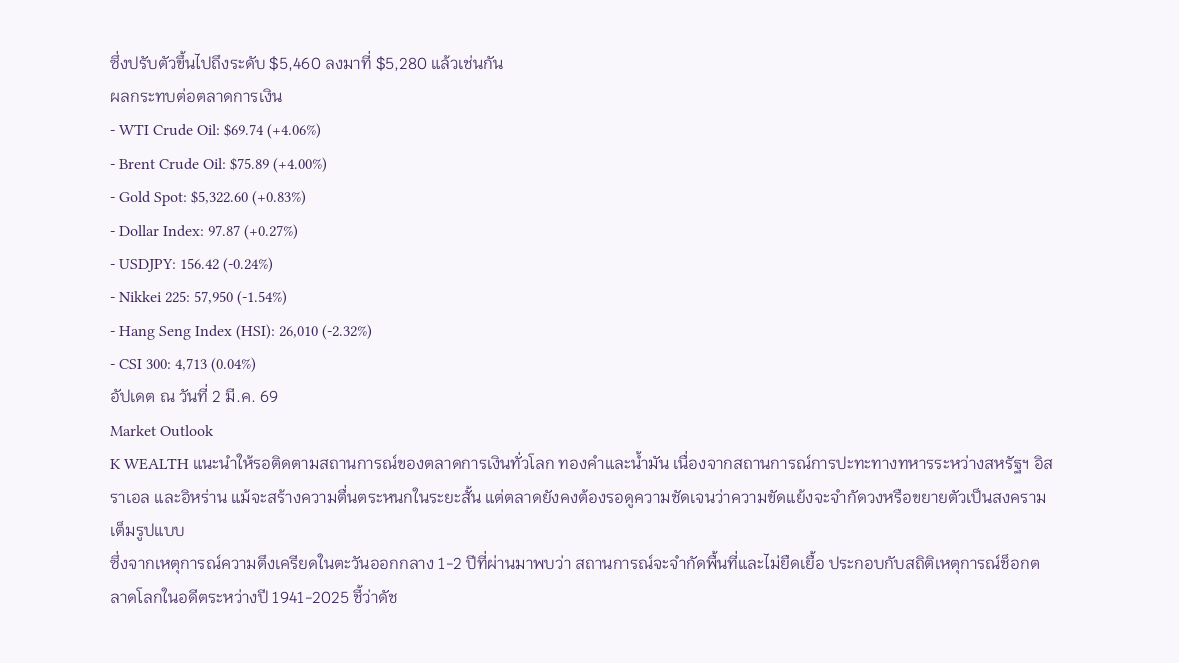ซึ่งปรับตัวขึ้นไปถึงระดับ $5,460 ลงมาที่ $5,280 แล้วเช่นกัน
ผลกระทบต่อตลาดการเงิน
- WTI Crude Oil: $69.74 (+4.06%)
- Brent Crude Oil: $75.89 (+4.00%)
- Gold Spot: $5,322.60 (+0.83%)
- Dollar Index: 97.87 (+0.27%)
- USDJPY: 156.42 (-0.24%)
- Nikkei 225: 57,950 (-1.54%)
- Hang Seng Index (HSI): 26,010 (-2.32%)
- CSI 300: 4,713 (0.04%)
อัปเดต ณ วันที่ 2 มี.ค. 69
Market Outlook
K WEALTH แนะนำให้รอติดตามสถานการณ์ของตลาดการเงินทั่วโลก ทองคำและน้ำมัน เนื่องจากสถานการณ์การปะทะทางทหารระหว่างสหรัฐฯ อิสราเอล และอิหร่าน แม้จะสร้างความตื่นตระหนกในระยะสั้น แต่ตลาดยังคงต้องรอดูความชัดเจนว่าความขัดแย้งจะจำกัดวงหรือขยายตัวเป็นสงครามเต็มรูปแบบ
ซึ่งจากเหตุการณ์ความตึงเครียดในตะวันออกกลาง 1-2 ปีที่ผ่านมาพบว่า สถานการณ์จะจำกัดพื้นที่และไม่ยืดเยื้อ ประกอบกับสถิติเหตุการณ์ช็อกตลาดโลกในอดีตระหว่างปี 1941-2025 ชี้ว่าดัช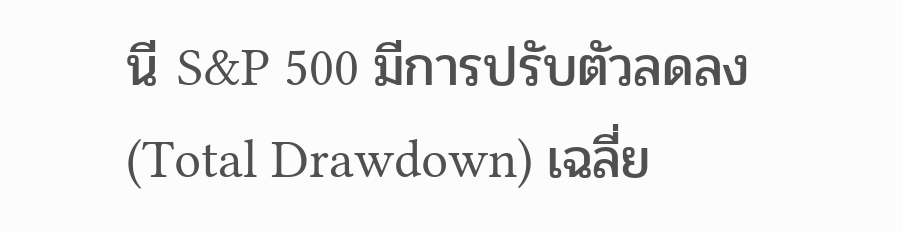นี S&P 500 มีการปรับตัวลดลง (Total Drawdown) เฉลี่ย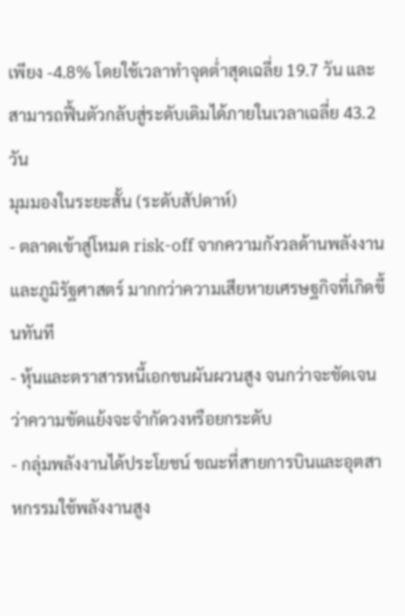เพียง -4.8% โดยใช้เวลาทำจุดต่ำสุดเฉลี่ย 19.7 วัน และสามารถฟื้นตัวกลับสู่ระดับเดิมได้ภายในเวลาเฉลี่ย 43.2 วัน
มุมมองในระยะสั้น (ระดับสัปดาห์)
- ตลาดเข้าสู่โหมด risk-off จากความกังวลด้านพลังงานและภูมิรัฐศาสตร์ มากกว่าความเสียหายเศรษฐกิจที่เกิดขึ้นทันที
- หุ้นและตราสารหนี้เอกชนผันผวนสูง จนกว่าจะชัดเจนว่าความขัดแย้งจะจำกัดวงหรือยกระดับ
- กลุ่มพลังงานได้ประโยชน์ ขณะที่สายการบินและอุตสาหกรรมใช้พลังงานสูง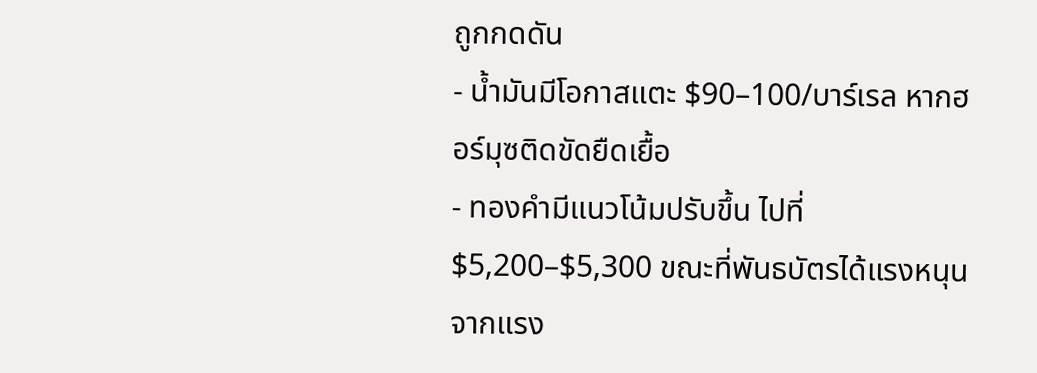ถูกกดดัน
- น้ำมันมีโอกาสแตะ $90–100/บาร์เรล หากฮอร์มุซติดขัดยืดเยื้อ
- ทองคำมีแนวโน้มปรับขึ้น ไปที่ $5,200–$5,300 ขณะที่พันธบัตรได้แรงหนุนจากแรง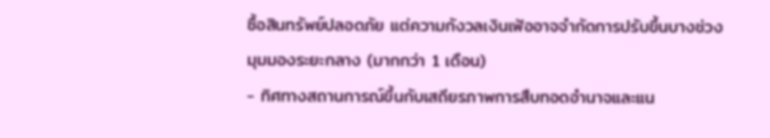ซื้อสินทรัพย์ปลอดภัย แต่ความกังวลเงินเฟ้ออาจจำกัดการปรับขึ้นบางช่วง
มุมมองระยะกลาง (มากกว่า 1 เดือน)
- ทิศทางสถานการณ์ขึ้นกับเสถียรภาพการสืบทอดอำนาจและแน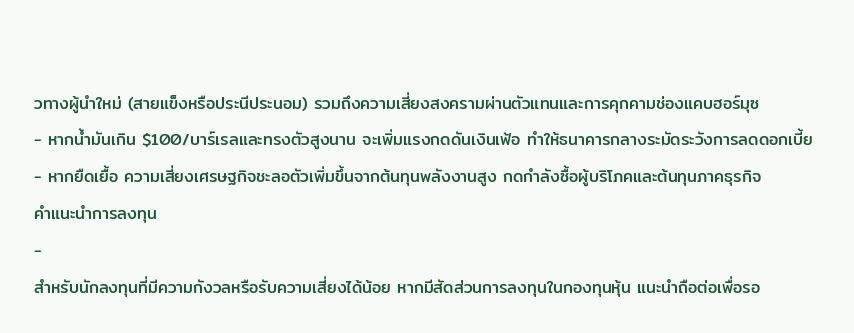วทางผู้นำใหม่ (สายแข็งหรือประนีประนอม) รวมถึงความเสี่ยงสงครามผ่านตัวแทนและการคุกคามช่องแคบฮอร์มุซ
- หากน้ำมันเกิน $100/บาร์เรลและทรงตัวสูงนาน จะเพิ่มแรงกดดันเงินเฟ้อ ทำให้ธนาคารกลางระมัดระวังการลดดอกเบี้ย
- หากยืดเยื้อ ความเสี่ยงเศรษฐกิจชะลอตัวเพิ่มขึ้นจากต้นทุนพลังงานสูง กดกำลังซื้อผู้บริโภคและต้นทุนภาคธุรกิจ
คำแนะนำการลงทุน
-
สำหรับนักลงทุนที่มีความกังวลหรือรับความเสี่ยงได้น้อย หากมีสัดส่วนการลงทุนในกองทุนหุ้น แนะนำถือต่อเพื่อรอ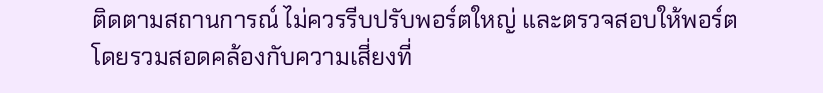ติดตามสถานการณ์ ไม่ควรรีบปรับพอร์ตใหญ่ และตรวจสอบให้พอร์ตโดยรวมสอดคล้องกับความเสี่ยงที่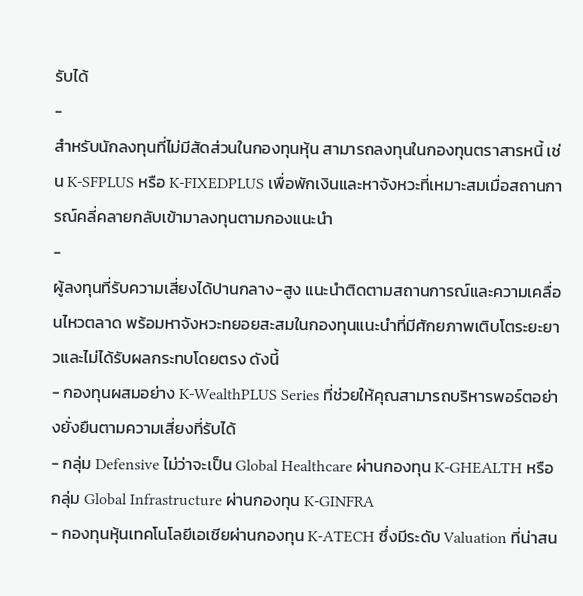รับได้
-
สำหรับนักลงทุนที่ไม่มีสัดส่วนในกองทุนหุ้น สามารถลงทุนในกองทุนตราสารหนี้ เช่น K-SFPLUS หรือ K-FIXEDPLUS เพื่อพักเงินและหาจังหวะที่เหมาะสมเมื่อสถานการณ์คลี่คลายกลับเข้ามาลงทุนตามกองแนะนำ
-
ผู้ลงทุนที่รับความเสี่ยงได้ปานกลาง-สูง แนะนำติดตามสถานการณ์และความเคลื่อนไหวตลาด พร้อมหาจังหวะทยอยสะสมในกองทุนแนะนำที่มีศักยภาพเติบโตระยะยาวและไม่ได้รับผลกระทบโดยตรง ดังนี้
- กองทุนผสมอย่าง K-WealthPLUS Series ที่ช่วยให้คุณสามารถบริหารพอร์ตอย่างยั่งยืนตามความเสี่ยงที่รับได้
- กลุ่ม Defensive ไม่ว่าจะเป็น Global Healthcare ผ่านกองทุน K-GHEALTH หรือกลุ่ม Global Infrastructure ผ่านกองทุน K-GINFRA
- กองทุนหุ้นเทคโนโลยีเอเชียผ่านกองทุน K-ATECH ซึ่งมีระดับ Valuation ที่น่าสน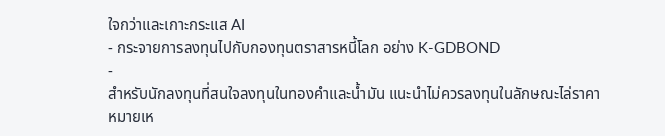ใจกว่าและเกาะกระแส AI
- กระจายการลงทุนไปกับกองทุนตราสารหนี้โลก อย่าง K-GDBOND
-
สำหรับนักลงทุนที่สนใจลงทุนในทองคำและน้ำมัน แนะนำไม่ควรลงทุนในลักษณะไล่ราคา
หมายเห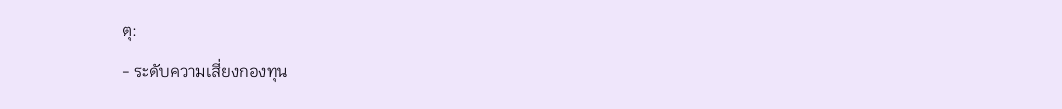ตุ:
- ระดับความเสี่ยงกองทุน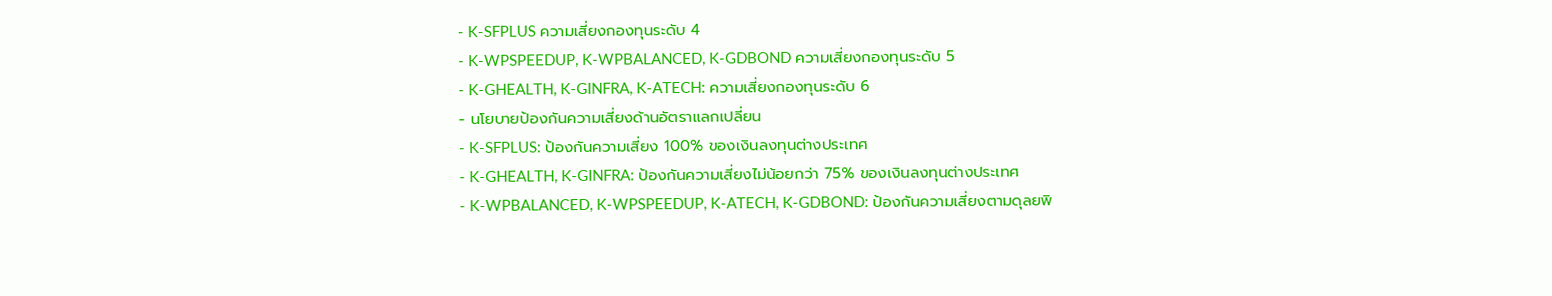- K-SFPLUS ความเสี่ยงกองทุนระดับ 4
- K-WPSPEEDUP, K-WPBALANCED, K-GDBOND ความเสี่ยงกองทุนระดับ 5
- K-GHEALTH, K-GINFRA, K-ATECH: ความเสี่ยงกองทุนระดับ 6
- นโยบายป้องกันความเสี่ยงด้านอัตราแลกเปลี่ยน
- K-SFPLUS: ป้องกันความเสี่ยง 100% ของเงินลงทุนต่างประเทศ
- K-GHEALTH, K-GINFRA: ป้องกันความเสี่ยงไม่น้อยกว่า 75% ของเงินลงทุนต่างประเทศ
- K-WPBALANCED, K-WPSPEEDUP, K-ATECH, K-GDBOND: ป้องกันความเสี่ยงตามดุลยพิ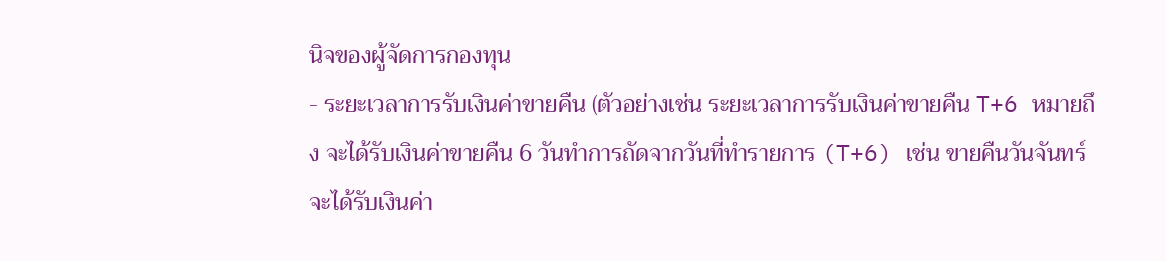นิจของผู้จัดการกองทุน
- ระยะเวลาการรับเงินค่าขายคืน (ตัวอย่างเช่น ระยะเวลาการรับเงินค่าขายคืน T+6 หมายถึง จะได้รับเงินค่าขายคืน 6 วันทำการถัดจากวันที่ทำรายการ (T+6) เช่น ขายคืนวันจันทร์ จะได้รับเงินค่า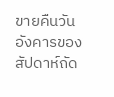ขายคืนวันอังคารของสัปดาห์ถัด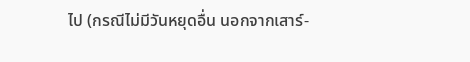ไป (กรณีไม่มีวันหยุดอื่น นอกจากเสาร์-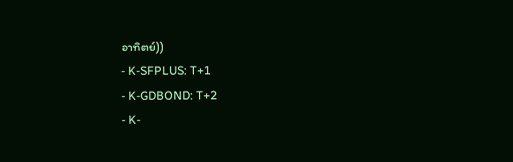อาทิตย์))
- K-SFPLUS: T+1
- K-GDBOND: T+2
- K-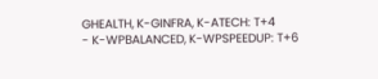GHEALTH, K-GINFRA, K-ATECH: T+4
- K-WPBALANCED, K-WPSPEEDUP: T+6